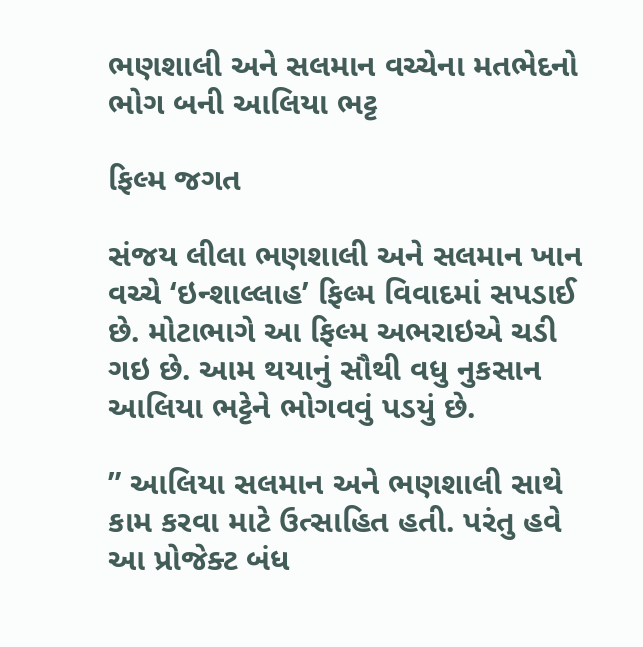ભણશાલી અને સલમાન વચ્ચેના મતભેદનો ભોગ બની આલિયા ભટ્ટ

ફિલ્મ જગત

સંજય લીલા ભણશાલી અને સલમાન ખાન વચ્ચે ‘ઇન્શાલ્લાહ’ ફિલ્મ વિવાદમાં સપડાઈ છે. મોટાભાગે આ ફિલ્મ અભરાઇએ ચડી ગઇ છે. આમ થયાનું સૌથી વધુ નુકસાન આલિયા ભટ્ટેને ભોગવવું પડયું છે.

” આલિયા સલમાન અને ભણશાલી સાથે કામ કરવા માટે ઉત્સાહિત હતી. પરંતુ હવે આ પ્રોજેક્ટ બંધ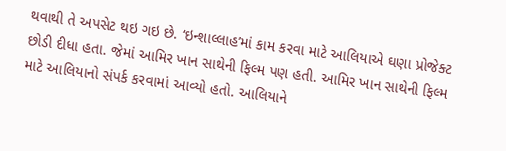થવાથી તે અપસેટ થઇ ગઇ છે. ‘ઇન્શાલ્લાહ’માં કામ કરવા માટે આલિયાએ ઘણા પ્રોજેક્ટ છોડી દીધા હતા. જેમાં આમિર ખાન સાથેની ફિલ્મ પણ હતી. આમિર ખાન સાથેની ફિલ્મ માટે આલિયાનો સંપર્ક કરવામાં આવ્યો હતો. આલિયાને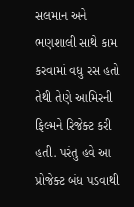સલમાન અને ભણશાલી સાથે કામ કરવામાં વધુ રસ હતો તેથી તેણે આમિરની ફિલ્મને રિજેક્ટ કરી હતી. પરંતુ હવે આ પ્રોજેક્ટ બંધ પડવાથી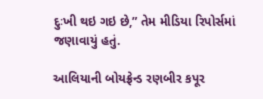દુઃખી થઇ ગઇ છે,” તેમ મીડિયા રિપોર્સમાં જણાવાયું હતું.

આલિયાની બોયફ્રેન્ડ રણબીર કપૂર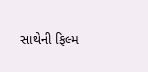સાથેની ફિલ્મ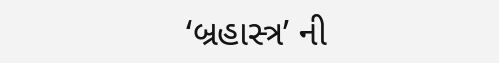‘બ્રહાસ્ત્ર’ ની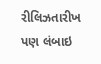રીલિઝતારીખ પણ લંબાઇ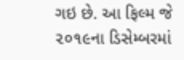ગઇ છે. આ ફિલ્મ જે ૨૦૧૯ના ડિસેમ્બરમાં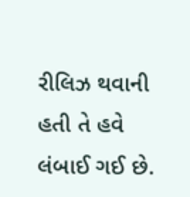રીલિઝ થવાની હતી તે હવે લંબાઈ ગઈ છે.